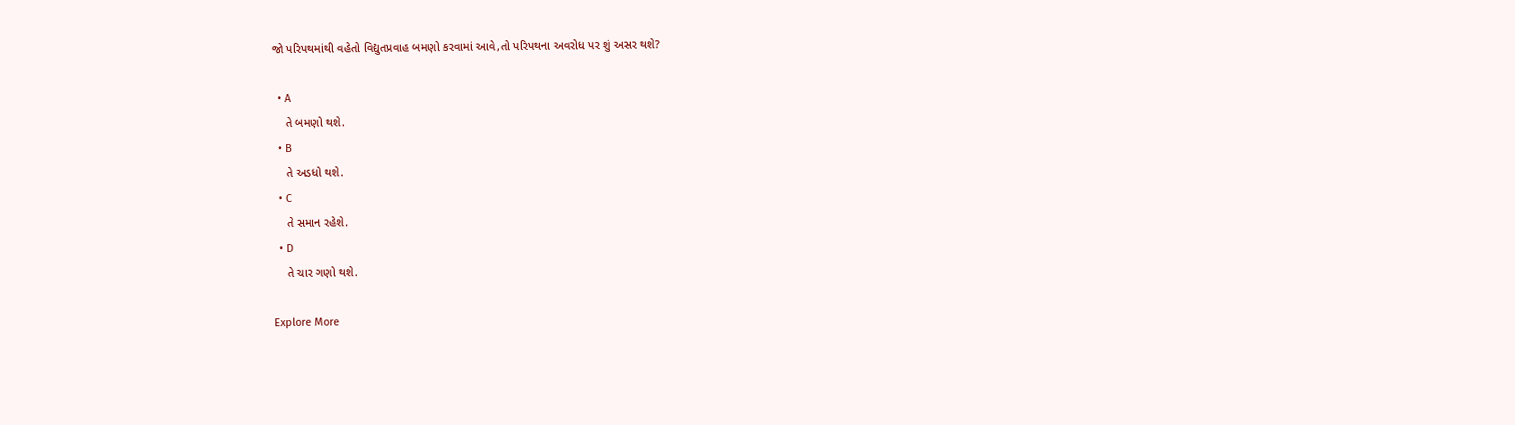જો પરિપથમાંથી વહેતો વિદ્યુતપ્રવાહ બમણો કરવામાં આવે,તો પરિપથના અવરોધ પર શું અસર થશે?

  • A
    તે બમણો થશે.
  • B
    તે અડધો થશે.
  • C
    તે સમાન રહેશે.
  • D
    તે ચાર ગણો થશે.

Explore More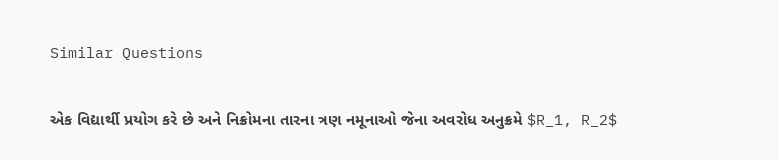Similar Questions

એક વિદ્યાર્થી પ્રયોગ કરે છે અને નિક્રોમના તારના ત્રણ નમૂનાઓ જેના અવરોધ અનુક્રમે $R_1, R_2$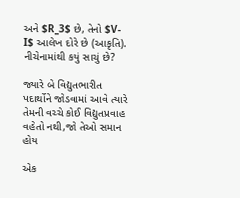અને $R_3$ છે, તેનો $V-I$ આલેખ દોરે છે (આકૃતિ). નીચેનામાંથી કયું સાચું છે?

જ્યારે બે વિદ્યુતભારીત પદાર્થોને જોડવામાં આવે ત્યારે તેમની વચ્ચે કોઈ વિદ્યુતપ્રવાહ વહેતો નથી,જો તેઓ સમાન હોય

એક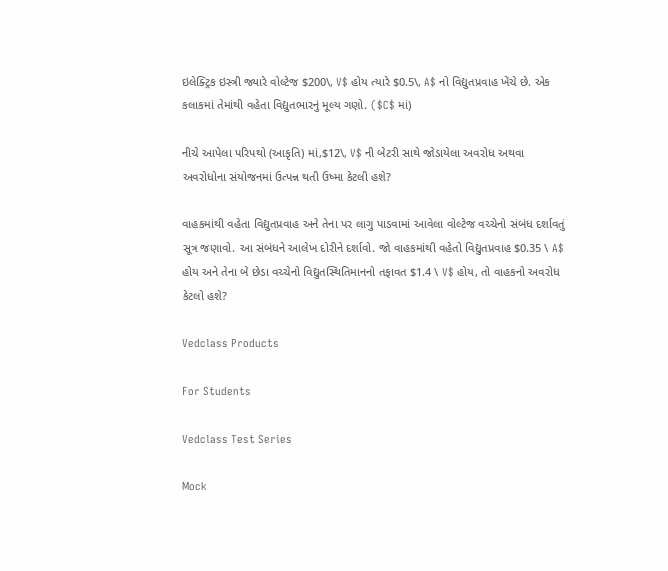ઇલેક્ટ્રિક ઇસ્ત્રી જ્યારે વોલ્ટેજ $200\, V$ હોય ત્યારે $0.5\, A$ નો વિદ્યુતપ્રવાહ ખેંચે છે. એક કલાકમાં તેમાંથી વહેતા વિદ્યુતભારનું મૂલ્ય ગણો. ($C$ માં)

નીચે આપેલા પરિપથો (આકૃતિ) માં,$12\, V$ ની બેટરી સાથે જોડાયેલા અવરોધ અથવા અવરોધોના સંયોજનમાં ઉત્પન્ન થતી ઉષ્મા કેટલી હશે?

વાહકમાંથી વહેતા વિદ્યુતપ્રવાહ અને તેના પર લાગુ પાડવામાં આવેલા વોલ્ટેજ વચ્ચેનો સંબંધ દર્શાવતું સૂત્ર જણાવો. આ સંબંધને આલેખ દોરીને દર્શાવો. જો વાહકમાંથી વહેતો વિદ્યુતપ્રવાહ $0.35 \ A$ હોય અને તેના બે છેડા વચ્ચેનો વિદ્યુતસ્થિતિમાનનો તફાવત $1.4 \ V$ હોય, તો વાહકનો અવરોધ કેટલો હશે?

Vedclass Products

For Students

Vedclass Test Series

Mock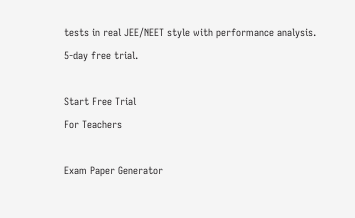tests in real JEE/NEET style with performance analysis. 5-day free trial.

Start Free Trial
For Teachers

Exam Paper Generator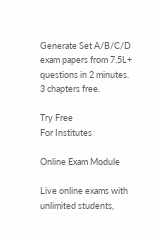Generate Set A/B/C/D exam papers from 7.5L+ questions in 2 minutes. 3 chapters free.

Try Free
For Institutes

Online Exam Module

Live online exams with unlimited students,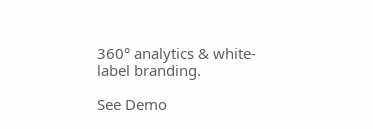360° analytics & white-label branding.

See Demo